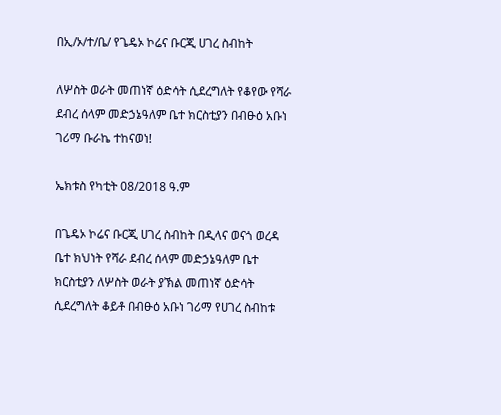በኢ/ኦ/ተ/ቤ/ የጌዴኦ ኮሬና ቡርጂ ሀገረ ስብከት

ለሦስት ወራት መጠነኛ ዕድሳት ሲደረግለት የቆየው የሻራ ደብረ ሰላም መድኃኔዓለም ቤተ ክርስቲያን በብፁዕ አቡነ ገሪማ ቡራኬ ተከናወነ!

ኤክቱስ የካቲት 08/2018 ዓ.ም

በጌዴኦ ኮሬና ቡርጂ ሀገረ ስብከት በዲላና ወናጎ ወረዳ ቤተ ክህነት የሻራ ደብረ ሰላም መድኃኔዓለም ቤተ ክርስቲያን ለሦስት ወራት ያኽል መጠነኛ ዕድሳት ሲደረግለት ቆይቶ በብፁዕ አቡነ ገሪማ የሀገረ ስብከቱ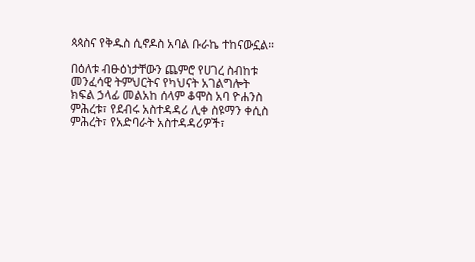ጳጳስና የቅዱስ ሲኖዶስ አባል ቡራኬ ተከናውኗል።

በዕለቱ ብፁዕነታቸውን ጨምሮ የሀገረ ስብከቱ መንፈሳዊ ትምህርትና የካህናት አገልግሎት ክፍል ኃላፊ መልአከ ሰላም ቆሞስ አባ ዮሐንስ ምሕረቱ፣ የደብሩ አስተዳዳሪ ሊቀ ስዩማን ቀሲስ ምሕረት፣ የአድባራት አስተዳዳሪዎች፣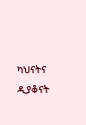ካህናትና ዲያቆናት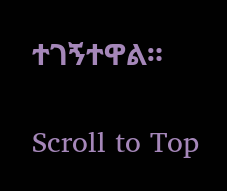ተገኝተዋል።

Scroll to Top